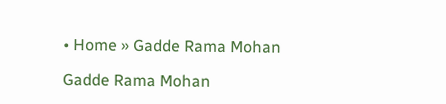• Home » Gadde Rama Mohan

Gadde Rama Mohan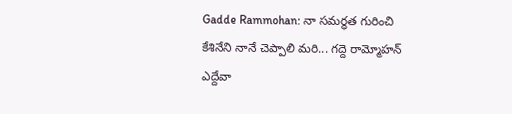Gadde Rammohan: నా సమర్ధత గురించి కేశినేని నానే చెప్పాలి మరి... గద్దె రామ్మోహన్ ఎద్దేవా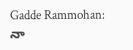Gadde Rammohan: నా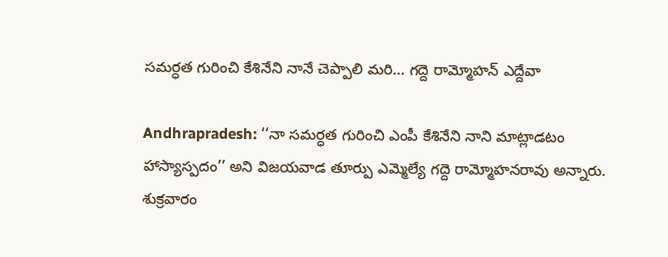సమర్ధత గురించి కేశినేని నానే చెప్పాలి మరి... గద్దె రామ్మోహన్ ఎద్దేవా

Andhrapradesh: ‘‘నా సమర్ధత గురించి ఎంపీ కేశినేని నాని మాట్లాడటం హాస్యాస్పదం’’ అని విజయవాడ తూర్పు ఎమ్మెల్యే గద్దె రామ్మోహనరావు అన్నారు. శుక్రవారం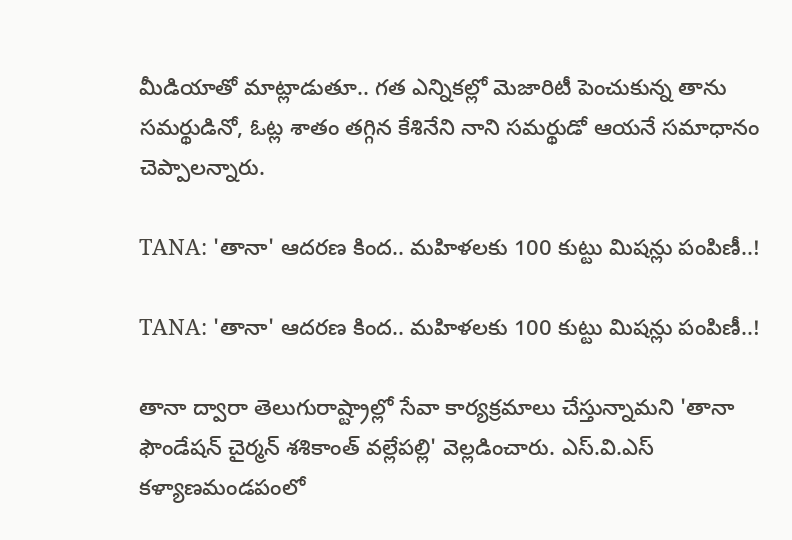మీడియాతో మాట్లాడుతూ.. గత ఎన్నికల్లో మెజారిటీ పెంచుకున్న తాను సమర్థుడినో, ఓట్ల శాతం తగ్గిన కేశినేని నాని సమర్థుడో ఆయనే సమాధానం చెప్పాలన్నారు.

TANA: 'తానా' ఆదరణ కింద.. మహిళలకు 100 కుట్టు మిషన్లు పంపిణీ..!

TANA: 'తానా' ఆదరణ కింద.. మహిళలకు 100 కుట్టు మిషన్లు పంపిణీ..!

తానా ద్వారా తెలుగురాష్ట్రాల్లో సేవా కార్యక్రమాలు చేస్తున్నామని 'తానా ఫౌండేషన్‌ చైర్మన్‌ శశికాంత్‌ వల్లేపల్లి' వెల్లడించారు. ఎస్‌.వి.ఎస్‌ కళ్యాణమండపంలో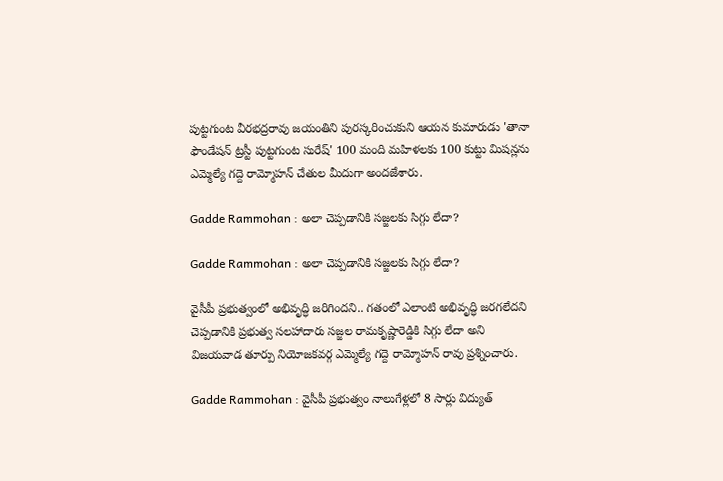పుట్టగుంట వీరభద్రరావు జయంతిని పురస్కరించుకుని ఆయన కుమారుడు 'తానా ఫౌండేషన్‌ ట్రస్టీ పుట్టగుంట సురేష్‌' 100 మంది మహిళలకు 100 కుట్టు మిషన్లను ఎమ్మెల్యే గద్దె రామ్మోహన్‌ చేతుల మీదుగా అందజేశారు.

Gadde Rammohan : అలా చెప్పడానికి సజ్జలకు సిగ్గు లేదా?

Gadde Rammohan : అలా చెప్పడానికి సజ్జలకు సిగ్గు లేదా?

వైసీపీ ప్రభుత్వంలో అభివృద్ధి జరిగిందని.. గతంలో ఎలాంటి అభివృద్ధి జరగలేదని చెప్పడానికి ప్రభుత్వ సలహాదారు సజ్జల రామకృష్ణారెడ్డికి సిగ్గు లేదా అని విజయవాడ తూర్పు నియోజకవర్గ ఎమ్మెల్యే గద్దె రామ్మోహన్ రావు ప్రశ్నించారు.

Gadde Rammohan : వైసీపీ ప్రభుత్వం నాలుగేళ్లలో 8 సార్లు విద్యుత్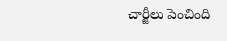చార్జీలు పెంచింది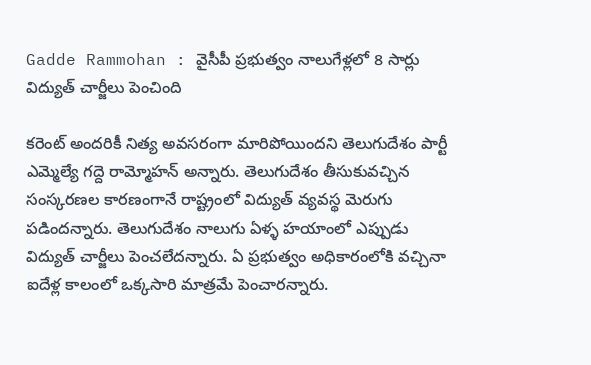Gadde Rammohan : వైసీపీ ప్రభుత్వం నాలుగేళ్లలో 8 సార్లు విద్యుత్ చార్జీలు పెంచింది

కరెంట్ అందరికీ నిత్య అవసరంగా మారిపోయిందని తెలుగుదేశం పార్టీ ఎమ్మెల్యే గద్దె రామ్మోహన్ అన్నారు. తెలుగుదేశం తీసుకువచ్చిన సంస్కరణల కారణంగానే రాష్ట్రంలో విద్యుత్ వ్యవస్థ మెరుగు పడిందన్నారు. తెలుగుదేశం నాలుగు ఏళ్ళ హయాంలో ఎప్పుడు విద్యుత్ చార్జీలు పెంచలేదన్నారు. ఏ ప్రభుత్వం అధికారంలోకి వచ్చినా ఐదేళ్ల కాలంలో ఒక్కసారి మాత్రమే పెంచారన్నారు.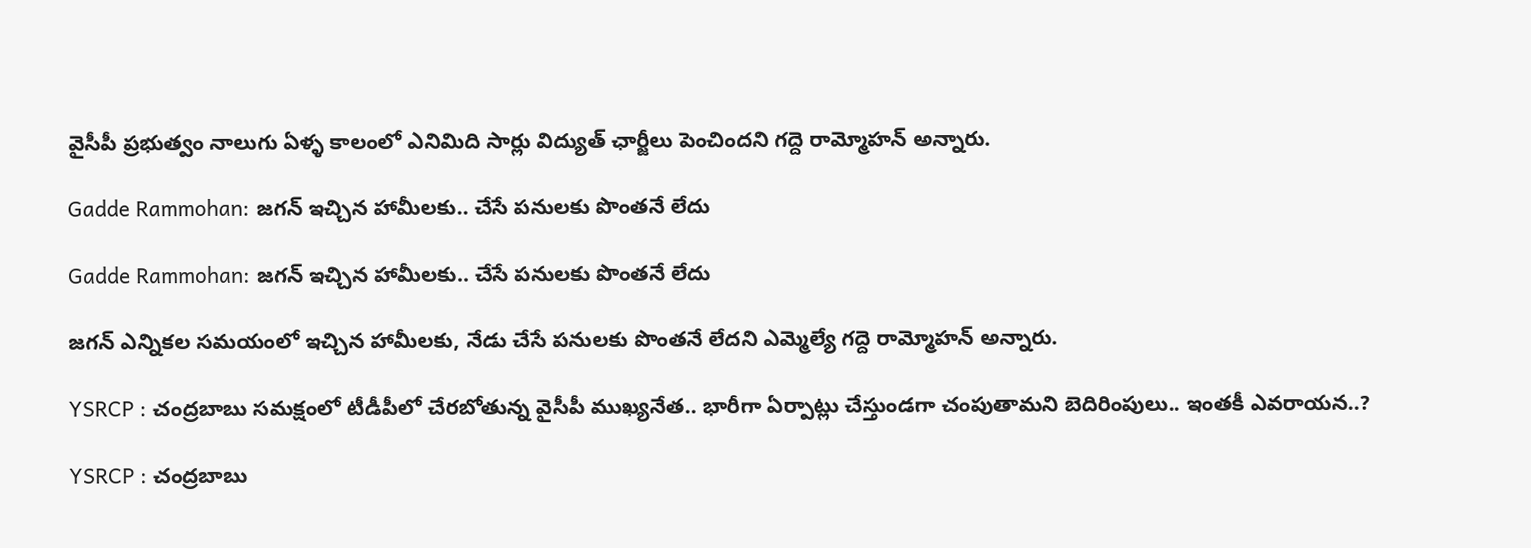వైసీపీ ప్రభుత్వం నాలుగు ఏళ్ళ కాలంలో ఎనిమిది సార్లు విద్యుత్ ఛార్జీలు పెంచిందని గద్దె రామ్మోహన్ అన్నారు.

Gadde Rammohan: జగన్ ఇచ్చిన హామీలకు.. చేసే పనులకు పొంతనే లేదు

Gadde Rammohan: జగన్ ఇచ్చిన హామీలకు.. చేసే పనులకు పొంతనే లేదు

జగన్ ఎన్నికల సమయంలో ఇచ్చిన హామీలకు, నేడు చేసే పనులకు పొంతనే లేదని ఎమ్మెల్యే గద్దె రామ్మోహన్ అన్నారు.

YSRCP : చంద్రబాబు సమక్షంలో టీడీపీలో చేరబోతున్న వైసీపీ ముఖ్యనేత.. భారీగా ఏర్పాట్లు చేస్తుండగా చంపుతామని బెదిరింపులు.. ఇంతకీ ఎవరాయన..?

YSRCP : చంద్రబాబు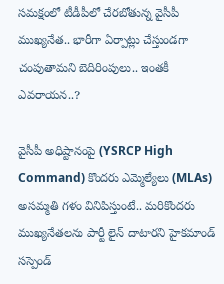సమక్షంలో టీడీపీలో చేరబోతున్న వైసీపీ ముఖ్యనేత.. భారీగా ఏర్పాట్లు చేస్తుండగా చంపుతామని బెదిరింపులు.. ఇంతకీ ఎవరాయన..?

వైసీపీ అధిష్టానంపై (YSRCP High Command) కొందరు ఎమ్మెల్యేలు (MLAs) అసమ్మతి గళం వినిపిస్తుంటే.. మరికొందరు ముఖ్యనేతలను పార్టీ లైన్ దాటారని హైకమాండ్ సస్పెండ్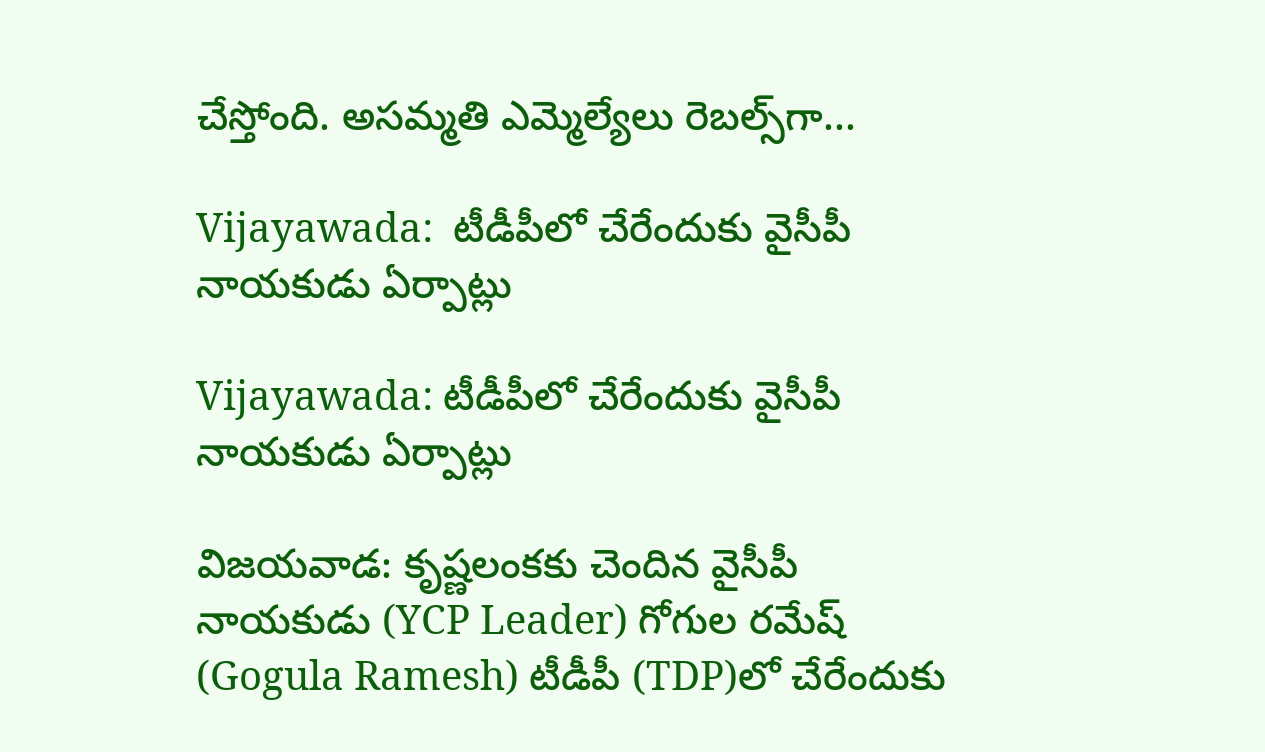చేస్తోంది. అసమ్మతి ఎమ్మెల్యేలు రెబల్స్‌గా...

Vijayawada:  టీడీపీలో చేరేందుకు వైసీపీ నాయకుడు ఏర్పాట్లు

Vijayawada: టీడీపీలో చేరేందుకు వైసీపీ నాయకుడు ఏర్పాట్లు

విజయవాడ: కృష్ణలంకకు చెందిన వైసీపీ నాయకుడు (YCP Leader) గోగుల రమేష్ (Gogula Ramesh) టీడీపీ (TDP)లో చేరేందుకు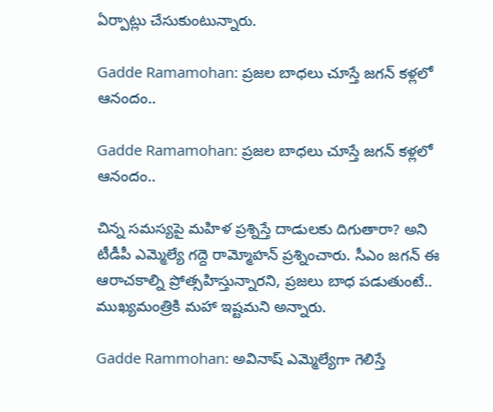ఏర్పాట్లు చేసుకుంటున్నారు.

Gadde Ramamohan: ప్రజల బాధలు చూస్తే జగన్‌ కళ్లలో ఆనందం..

Gadde Ramamohan: ప్రజల బాధలు చూస్తే జగన్‌ కళ్లలో ఆనందం..

చిన్న సమస్యపై మహిళ ప్రశ్నిస్తే దాడులకు దిగుతారా? అని టీడీపీ ఎమ్మెల్యే గద్దె రామ్మోహన్ ప్రశ్నించారు. సీఎం జగన్ ఈ ఆరాచకాల్ని ప్రోత్సహిస్తున్నారని, ప్రజలు బాధ పడుతుంటే.. ముఖ్యమంత్రికి మహా ఇష్టమని అన్నారు.

Gadde Rammohan: అవినాష్ ఎమ్మెల్యేగా గెలిస్తే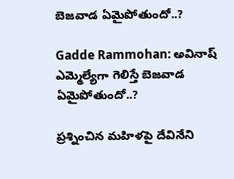బెజవాడ ఏమైపోతుందో..?

Gadde Rammohan: అవినాష్ ఎమ్మెల్యేగా గెలిస్తే బెజవాడ ఏమైపోతుందో..?

ప్రశ్నించిన మహిళపై దేవినేని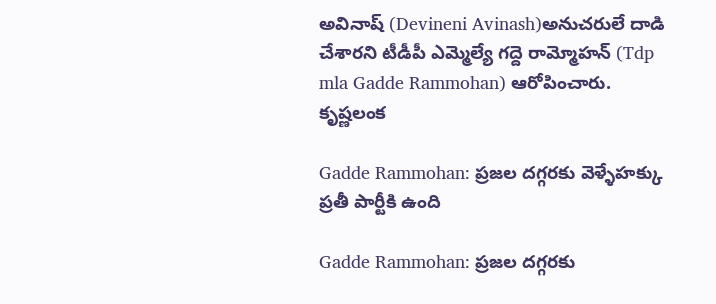అవినాష్ (Devineni Avinash)అనుచరులే దాడి చేశారని టీడీపీ ఎమ్మెల్యే గద్దె రామ్మోహన్ (Tdp mla Gadde Rammohan) ఆరోపించారు. కృష్ణలంక

Gadde Rammohan: ప్రజల దగ్గరకు వెళ్ళే‌హక్కు ప్రతీ పార్టీకి ఉంది

Gadde Rammohan: ప్రజల దగ్గరకు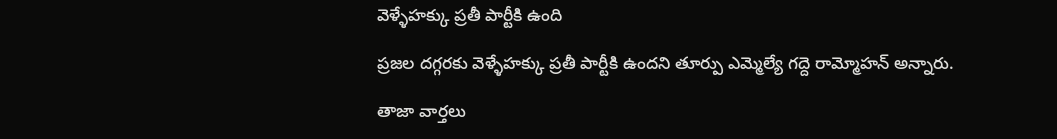వెళ్ళే‌హక్కు ప్రతీ పార్టీకి ఉంది

ప్రజల దగ్గరకు వెళ్ళే‌హక్కు ప్రతీ పార్టీకి ఉందని తూర్పు ఎమ్మెల్యే గద్దె రామ్మోహన్ అన్నారు.

తాజా వార్తలు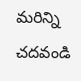మరిన్ని చదవండి